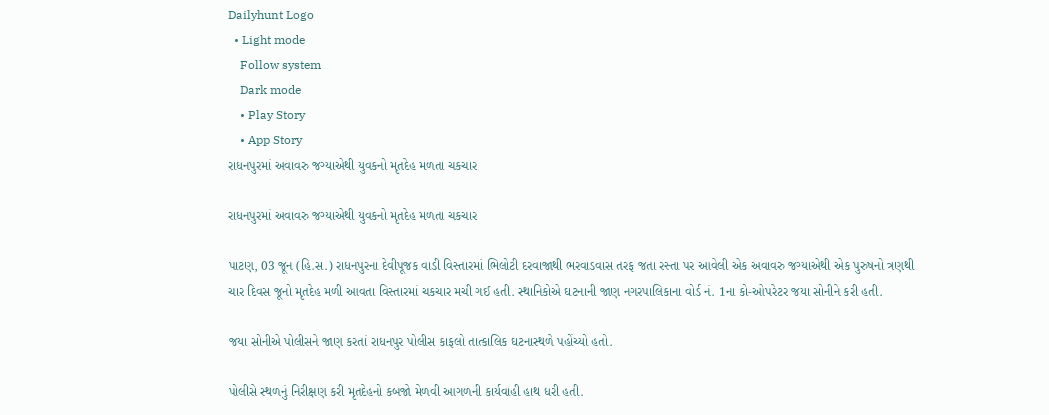Dailyhunt Logo
  • Light mode
    Follow system
    Dark mode
    • Play Story
    • App Story
રાધનપુરમાં અવાવરુ જગ્યાએથી યુવકનો મૃતદેહ મળતા ચકચાર

રાધનપુરમાં અવાવરુ જગ્યાએથી યુવકનો મૃતદેહ મળતા ચકચાર

પાટણ, 03 જૂન (હિ.સ.) રાધનપુરના દેવીપૂજક વાડી વિસ્તારમાં ભિલોટી દરવાજાથી ભરવાડવાસ તરફ જતા રસ્તા પર આવેલી એક અવાવરુ જગ્યાએથી એક પુરુષનો ત્રણથી ચાર દિવસ જૂનો મૃતદેહ મળી આવતા વિસ્તારમાં ચકચાર મચી ગઈ હતી. સ્થાનિકોએ ઘટનાની જાણ નગરપાલિકાના વોર્ડ નં. 1ના કો-ઓપરેટર જયા સોનીને કરી હતી.

જયા સોનીએ પોલીસને જાણ કરતાં રાધનપુર પોલીસ કાફલો તાત્કાલિક ઘટનાસ્થળે પહોંચ્યો હતો.

પોલીસે સ્થળનું નિરીક્ષણ કરી મૃતદેહનો કબજો મેળવી આગળની કાર્યવાહી હાથ ધરી હતી.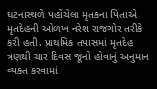ઘટનાસ્થળે પહોંચેલા મૃતકના પિતાએ મૃતદેહની ઓળખ નરેશ રાજગોર તરીકે કરી હતી. પ્રાથમિક તપાસમાં મૃતદેહ ત્રણથી ચાર દિવસ જૂનો હોવાનું અનુમાન વ્યક્ત કરવામાં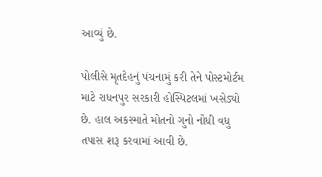આવ્યું છે.

પોલીસે મૃતદેહનું પંચનામું કરી તેને પોસ્ટમોર્ટમ માટે રાધનપુર સરકારી હોસ્પિટલમાં ખસેડ્યો છે. હાલ અકસ્માતે મોતનો ગુનો નોંધી વધુ તપાસ શરૂ કરવામાં આવી છે.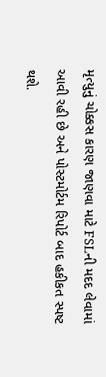મૃત્યુનું ચોક્કસ કારણ જાણવા માટે FSLની મદદ લેવામાં આવી રહી છે અને પોસ્ટમોર્ટમ રિપોર્ટ બાદ હકીકત સ્પષ્ટ થશે.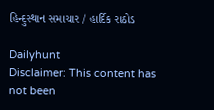હિન્દુસ્થાન સમાચાર / હાર્દિક રાઠોડ

Dailyhunt
Disclaimer: This content has not been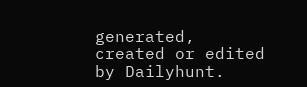generated, created or edited by Dailyhunt.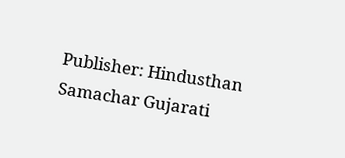Publisher: Hindusthan Samachar Gujarati